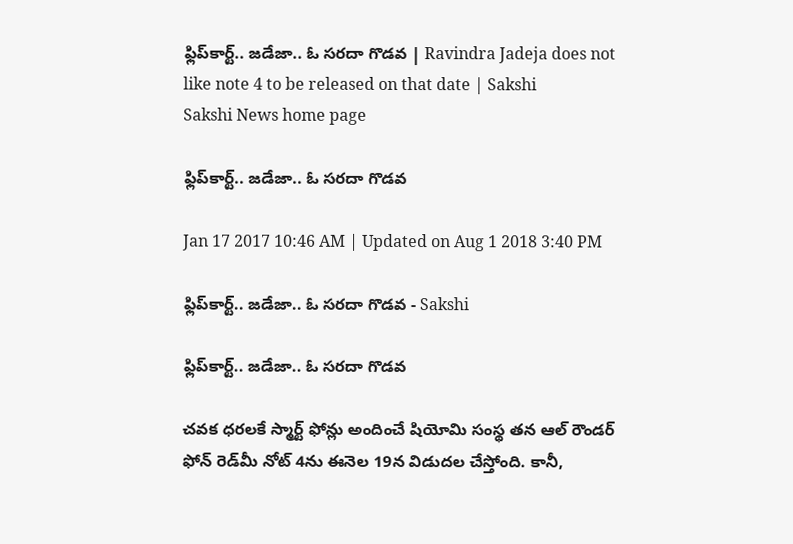ఫ్లిప్‌కార్ట్.. జడేజా.. ఓ సరదా గొడవ | Ravindra Jadeja does not like note 4 to be released on that date | Sakshi
Sakshi News home page

ఫ్లిప్‌కార్ట్.. జడేజా.. ఓ సరదా గొడవ

Jan 17 2017 10:46 AM | Updated on Aug 1 2018 3:40 PM

ఫ్లిప్‌కార్ట్.. జడేజా.. ఓ సరదా గొడవ - Sakshi

ఫ్లిప్‌కార్ట్.. జడేజా.. ఓ సరదా గొడవ

చవక ధరలకే స్మార్ట్ ఫోన్లు అందించే షియోమి సంస్థ తన ఆల్ రౌండర్ ఫోన్ రెడ్‌మీ నోట్ 4ను ఈనెల 19న విడుదల చేస్తోంది. కానీ,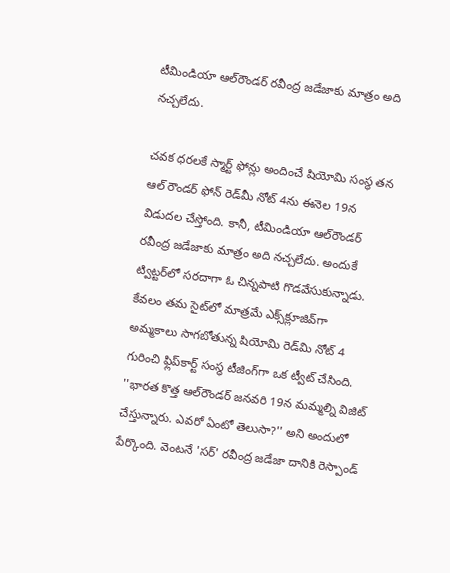టీమిండియా ఆల్‌రౌండర్ రవీంద్ర జడేజాకు మాత్రం అది నచ్చలేదు.

చవక ధరలకే స్మార్ట్ ఫోన్లు అందించే షియోమి సంస్థ తన ఆల్ రౌండర్ ఫోన్ రెడ్‌మీ నోట్ 4ను ఈనెల 19న విడుదల చేస్తోంది. కానీ, టీమిండియా ఆల్‌రౌండర్ రవీంద్ర జడేజాకు మాత్రం అది నచ్చలేదు. అందుకే ట్విట్టర్‌లో సరదాగా ఓ చిన్నపాటి గొడవేసుకున్నాడు. కేవలం తమ సైట్‌లో మాత్రమే ఎక్స్‌క్లూజివ్‌గా అమ్మకాలు సాగబోతున్న షియోమి రెడ్‌మి నోట్ 4 గురించి ఫ్లిప్‌కార్ట్‌ సంస్థ టీజింగ్‌గా ఒక ట్వీట్ చేసింది. ''భారత కొత్త ఆల్‌రౌండర్ జనవరి 19న మమ్మల్ని విజిట్ చేస్తున్నారు. ఎవరో ఏంటో తెలుసా?'' అని అందులో పేర్కొంది. వెంటనే 'సర్' రవీంద్ర జడేజా దానికి రెస్పాండ్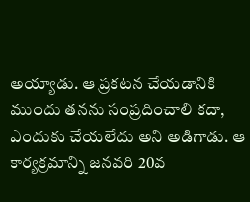అయ్యాడు. ఆ ప్రకటన చేయడానికి ముందు తనను సంప్రదించాలి కదా, ఎందుకు చేయలేదు అని అడిగాడు. ఆ కార్యక్రమాన్ని జనవరి 20వ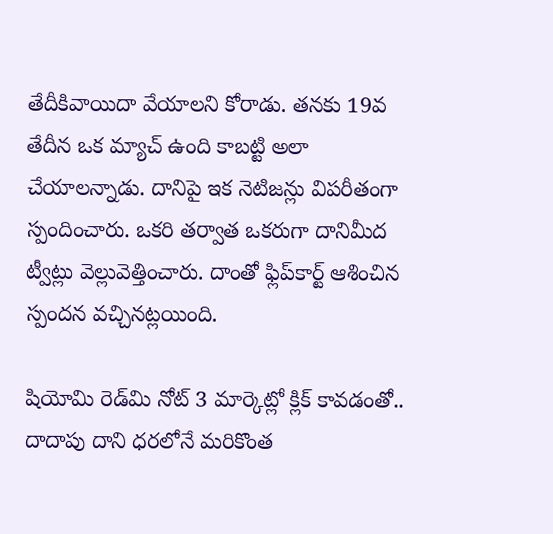తేదీకివాయిదా వేయాలని కోరాడు. తనకు 19వ తేదీన ఒక మ్యాచ్ ఉంది కాబట్టి అలా చేయాలన్నాడు. దానిపై ఇక నెటిజన్లు విపరీతంగా స్పందించారు. ఒకరి తర్వాత ఒకరుగా దానిమీద ట్వీట్లు వెల్లువెత్తించారు. దాంతో ఫ్లిప్‌కార్ట్ ఆశించిన స్పందన వచ్చినట్లయింది.

షియోమి రెడ్‌మి నోట్ 3 మార్కెట్లో క్లిక్ కావడంతో.. దాదాపు దాని ధరలోనే మరికొంత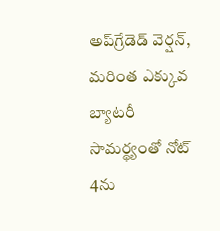అప్‌గ్రేడెడ్ వెర్షన్, మరింత ఎక్కువ బ్యాటరీ సామర్థ్యంతో నోట్ 4ను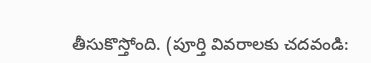తీసుకొస్తోంది. (పూర్తి వివరాలకు చదవండి: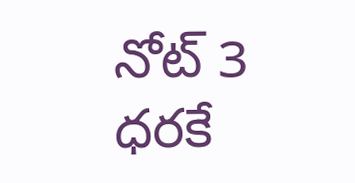నోట్ 3 ధరకే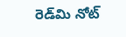రెడ్‌మి నోట్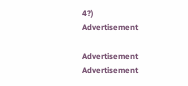4?)
Advertisement

Advertisement
Advertisement